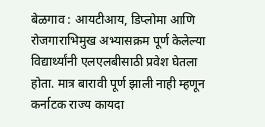बेळगाव : आयटीआय, डिप्लोमा आणि रोजगाराभिमुख अभ्यासक्रम पूर्ण केलेल्या विद्यार्थ्यांनी एलएलबीसाठी प्रवेश घेतला होता. मात्र बारावी पूर्ण झाली नाही म्हणून कर्नाटक राज्य कायदा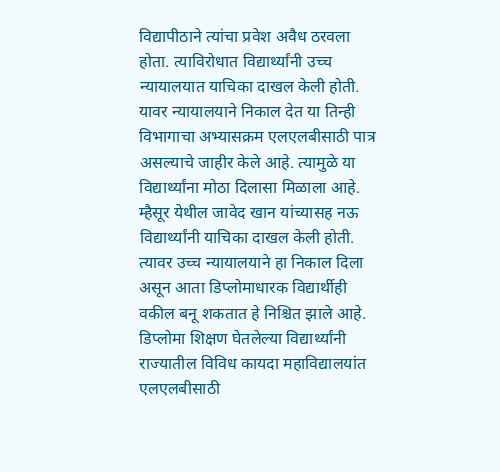विद्यापीठाने त्यांचा प्रवेश अवैध ठरवला होता. त्याविरोधात विद्यार्थ्यांनी उच्च न्यायालयात याचिका दाखल केली होती. यावर न्यायालयाने निकाल देत या तिन्ही विभागाचा अभ्यासक्रम एलएलबीसाठी पात्र असल्याचे जाहीर केले आहे. त्यामुळे या विद्यार्थ्यांना मोठा दिलासा मिळाला आहे.
म्हैसूर येथील जावेद खान यांच्यासह नऊ विद्यार्थ्यांनी याचिका दाखल केली होती. त्यावर उच्च न्यायालयाने हा निकाल दिला असून आता डिप्लोमाधारक विद्यार्थीही वकील बनू शकतात हे निश्चित झाले आहे. डिप्लोमा शिक्षण घेतलेल्या विद्यार्थ्यांनी राज्यातील विविध कायदा महाविद्यालयांत एलएलबीसाठी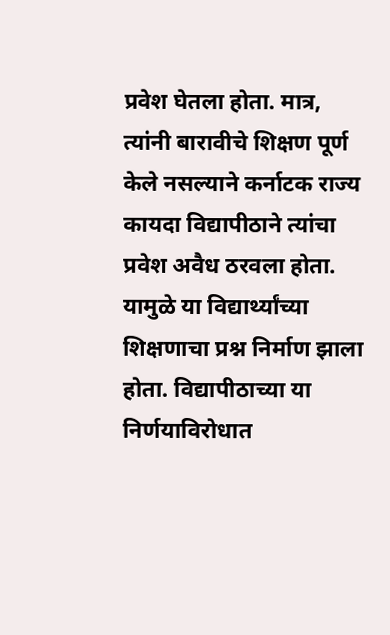प्रवेश घेतला होता. मात्र, त्यांनी बारावीचे शिक्षण पूर्ण केले नसल्याने कर्नाटक राज्य कायदा विद्यापीठाने त्यांचा प्रवेश अवैध ठरवला होता. यामुळे या विद्यार्थ्यांच्या शिक्षणाचा प्रश्न निर्माण झाला होता. विद्यापीठाच्या या निर्णयाविरोधात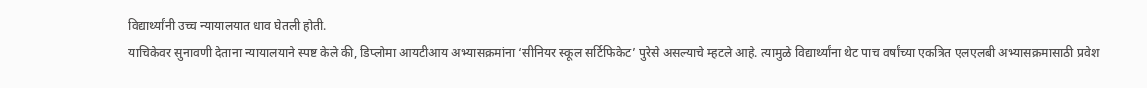विद्यार्थ्यांनी उच्च न्यायालयात धाव घेतली होती.
याचिकेवर सुनावणी देताना न्यायालयाने स्पष्ट केले की, डिप्लोमा आयटीआय अभ्यासक्रमांना ‘सीनियर स्कूल सर्टिफिकेट’ पुरेसे असल्याचे म्हटले आहे. त्यामुळे विद्यार्थ्यांना थेट पाच वर्षांच्या एकत्रित एलएलबी अभ्यासक्रमासाठी प्रवेश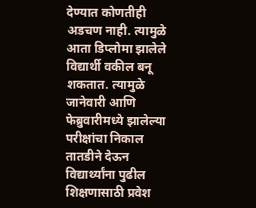देण्यात कोणतीही अडचण नाही. त्यामुळे आता डिप्लोमा झालेले विद्यार्थी वकील बनू शकतात. त्यामुळे जानेवारी आणि फेब्रुवारीमध्ये झालेल्या परीक्षांचा निकाल तातडीने देऊन विद्यार्थ्यांना पुढील शिक्षणासाठी प्रवेश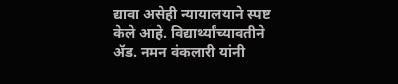द्यावा असेही न्यायालयाने स्पष्ट केले आहे. विद्यार्थ्यांच्यावतीने ॲड. नमन वंकलारी यांनी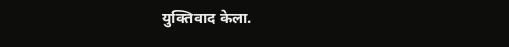युक्तिवाद केला.